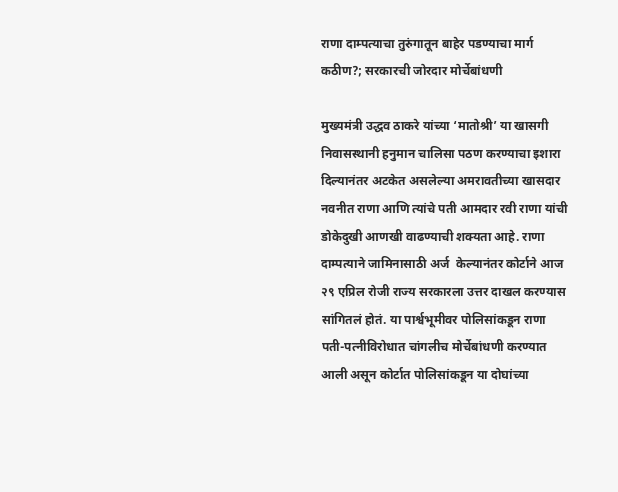राणा दाम्पत्याचा तुरुंगातून बाहेर पडण्याचा मार्ग कठीण?; सरकारची जोरदार मोर्चेबांधणी

मुख्यमंत्री उद्धव ठाकरे यांच्या ‘मातोश्री’ या खासगी निवासस्थानी हनुमान चालिसा पठण करण्याचा इशारा दिल्यानंतर अटकेत असलेल्या अमरावतीच्या खासदार नवनीत राणा आणि त्यांचे पती आमदार रवी राणा यांची डोकेदुखी आणखी वाढण्याची शक्यता आहे. राणा दाम्पत्याने जामिनासाठी अर्ज  केल्यानंतर कोर्टाने आज २९ एप्रिल रोजी राज्य सरकारला उत्तर दाखल करण्यास सांगितलं होतं. या पार्श्वभूमीवर पोलिसांकडून राणा पती-पत्नीविरोधात चांगलीच मोर्चेबांधणी करण्यात आली असून कोर्टात पोलिसांकडून या दोघांच्या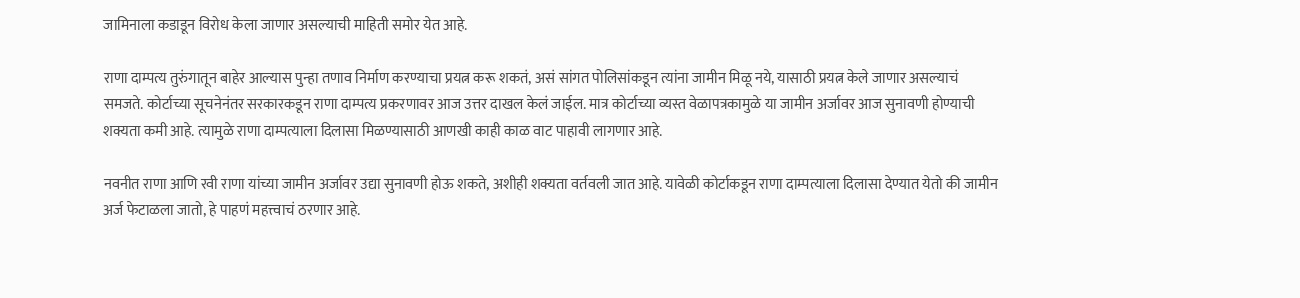जामिनाला कडाडून विरोध केला जाणार असल्याची माहिती समोर येत आहे.

राणा दाम्पत्य तुरुंगातून बाहेर आल्यास पुन्हा तणाव निर्माण करण्याचा प्रयत्न करू शकतं, असं सांगत पोलिसांकडून त्यांना जामीन मिळू नये, यासाठी प्रयत्न केले जाणार असल्याचं समजते. कोर्टाच्या सूचनेनंतर सरकारकडून राणा दाम्पत्य प्रकरणावर आज उत्तर दाखल केलं जाईल. मात्र कोर्टाच्या व्यस्त वेळापत्रकामुळे या जामीन अर्जावर आज सुनावणी होण्याची शक्यता कमी आहे. त्यामुळे राणा दाम्पत्याला दिलासा मिळण्यासाठी आणखी काही काळ वाट पाहावी लागणार आहे.

नवनीत राणा आणि रवी राणा यांच्या जामीन अर्जावर उद्या सुनावणी होऊ शकते, अशीही शक्यता वर्तवली जात आहे. यावेळी कोर्टाकडून राणा दाम्पत्याला दिलासा देण्यात येतो की जामीन अर्ज फेटाळला जातो, हे पाहणं महत्त्वाचं ठरणार आहे.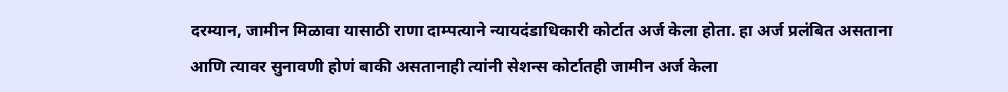दरम्यान, जामीन मिळावा यासाठी राणा दाम्पत्याने न्यायदंडाधिकारी कोर्टात अर्ज केला होता. हा अर्ज प्रलंबित असताना आणि त्यावर सुनावणी होणं बाकी असतानाही त्यांनी सेशन्स कोर्टातही जामीन अर्ज केला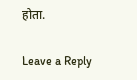होता.

Leave a Reply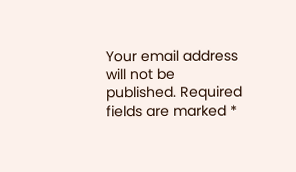Your email address will not be published. Required fields are marked *